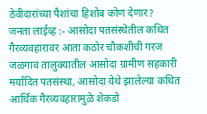ठेवीदारांच्या पैशांचा हिशोब कोण देणार?
जनता लाईव्ह :- आसोदा पतसंस्थेतील कथित गैरव्यवहारावर आता कठोर चौकशीची गरज
जळगाव तालुक्यातील आसोदा ग्रामीण सहकारी मर्यादित पतसंस्था, आसोदा येथे झालेल्या कथित आर्थिक गैरव्यवहारामुळे शेकडो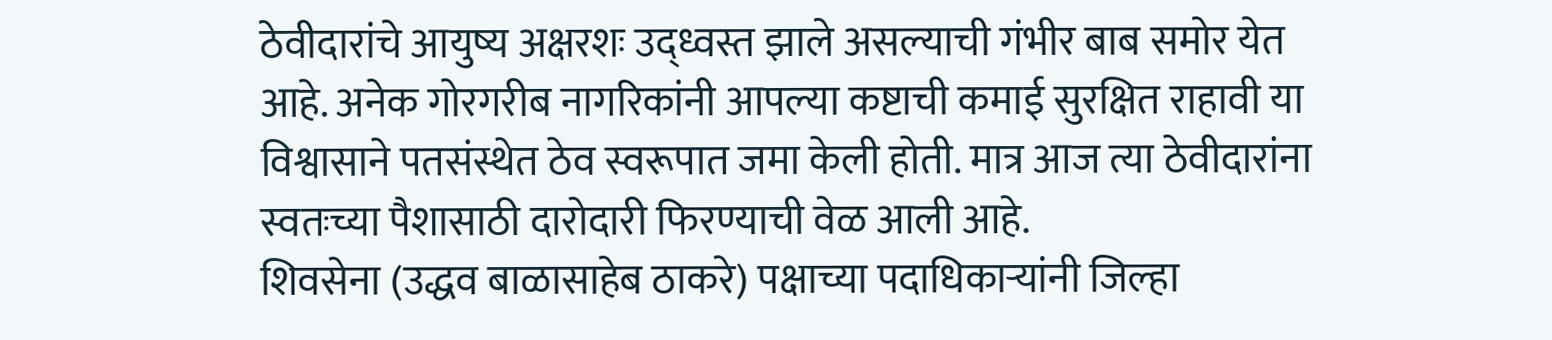ठेवीदारांचे आयुष्य अक्षरशः उद्ध्वस्त झाले असल्याची गंभीर बाब समोर येत आहे. अनेक गोरगरीब नागरिकांनी आपल्या कष्टाची कमाई सुरक्षित राहावी या विश्वासाने पतसंस्थेत ठेव स्वरूपात जमा केली होती. मात्र आज त्या ठेवीदारांना स्वतःच्या पैशासाठी दारोदारी फिरण्याची वेळ आली आहे.
शिवसेना (उद्धव बाळासाहेब ठाकरे) पक्षाच्या पदाधिकाऱ्यांनी जिल्हा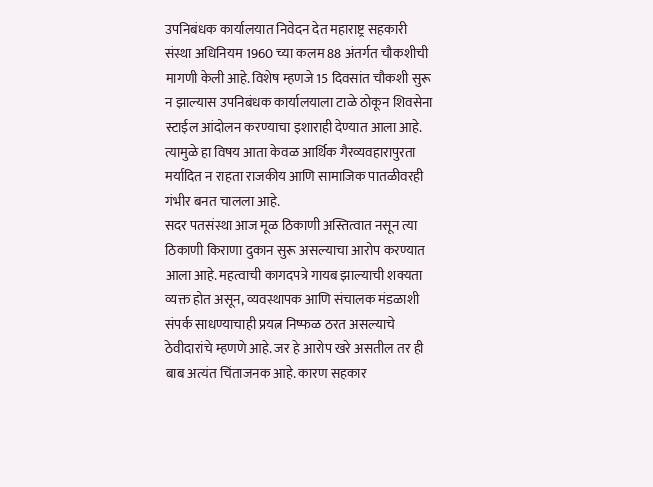उपनिबंधक कार्यालयात निवेदन देत महाराष्ट्र सहकारी संस्था अधिनियम 1960 च्या कलम 88 अंतर्गत चौकशीची मागणी केली आहे. विशेष म्हणजे 15 दिवसांत चौकशी सुरू न झाल्यास उपनिबंधक कार्यालयाला टाळे ठोकून शिवसेना स्टाईल आंदोलन करण्याचा इशाराही देण्यात आला आहे. त्यामुळे हा विषय आता केवळ आर्थिक गैरव्यवहारापुरता मर्यादित न राहता राजकीय आणि सामाजिक पातळीवरही गंभीर बनत चालला आहे.
सदर पतसंस्था आज मूळ ठिकाणी अस्तित्वात नसून त्या ठिकाणी किराणा दुकान सुरू असल्याचा आरोप करण्यात आला आहे. महत्वाची कागदपत्रे गायब झाल्याची शक्यता व्यक्त होत असून, व्यवस्थापक आणि संचालक मंडळाशी संपर्क साधण्याचाही प्रयत्न निष्फळ ठरत असल्याचे ठेवीदारांचे म्हणणे आहे. जर हे आरोप खरे असतील तर ही बाब अत्यंत चिंताजनक आहे. कारण सहकार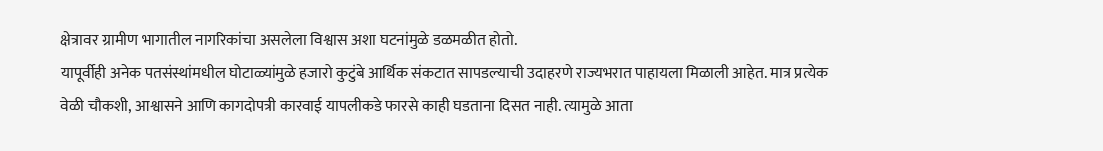क्षेत्रावर ग्रामीण भागातील नागरिकांचा असलेला विश्वास अशा घटनांमुळे डळमळीत होतो.
यापूर्वीही अनेक पतसंस्थांमधील घोटाळ्यांमुळे हजारो कुटुंबे आर्थिक संकटात सापडल्याची उदाहरणे राज्यभरात पाहायला मिळाली आहेत. मात्र प्रत्येक वेळी चौकशी, आश्वासने आणि कागदोपत्री कारवाई यापलीकडे फारसे काही घडताना दिसत नाही. त्यामुळे आता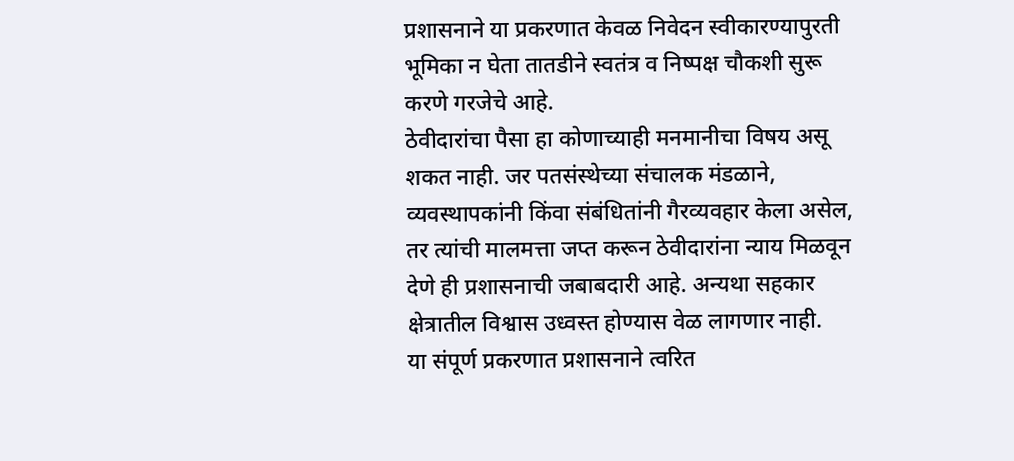प्रशासनाने या प्रकरणात केवळ निवेदन स्वीकारण्यापुरती भूमिका न घेता तातडीने स्वतंत्र व निष्पक्ष चौकशी सुरू करणे गरजेचे आहे.
ठेवीदारांचा पैसा हा कोणाच्याही मनमानीचा विषय असू शकत नाही. जर पतसंस्थेच्या संचालक मंडळाने, व्यवस्थापकांनी किंवा संबंधितांनी गैरव्यवहार केला असेल, तर त्यांची मालमत्ता जप्त करून ठेवीदारांना न्याय मिळवून देणे ही प्रशासनाची जबाबदारी आहे. अन्यथा सहकार क्षेत्रातील विश्वास उध्वस्त होण्यास वेळ लागणार नाही.
या संपूर्ण प्रकरणात प्रशासनाने त्वरित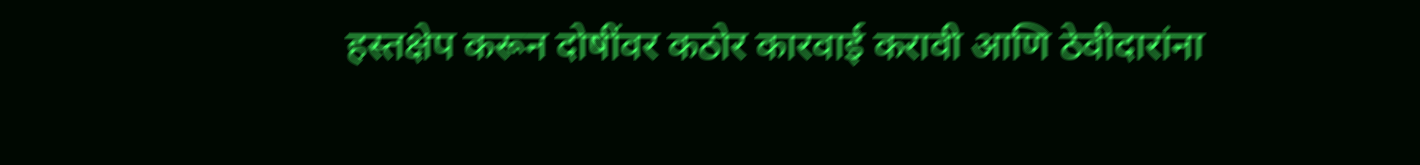हस्तक्षेप करून दोषींवर कठोर कारवाई करावी आणि ठेवीदारांना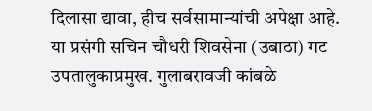दिलासा द्यावा, हीच सर्वसामान्यांची अपेक्षा आहे.
या प्रसंगी सचिन चौधरी शिवसेना (उबाठा) गट उपतालुकाप्रमुख. गुलाबरावजी कांबळे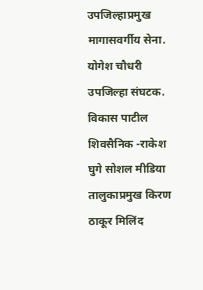उपजिल्हाप्रमुख मागासवर्गीय सेना. योगेश चौधरी उपजिल्हा संघटक. विकास पाटील शिवसैनिक -राकेश घुगे सोशल मीडिया तालुकाप्रमुख किरण ठाकूर मिलिंद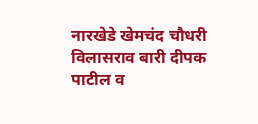नारखेडे खेमचंद चौधरी विलासराव बारी दीपक पाटील व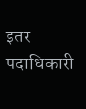इतर पदाधिकारी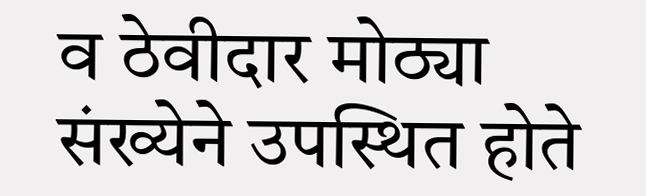व ठेवीदार मोठ्या संख्येने उपस्थित होते